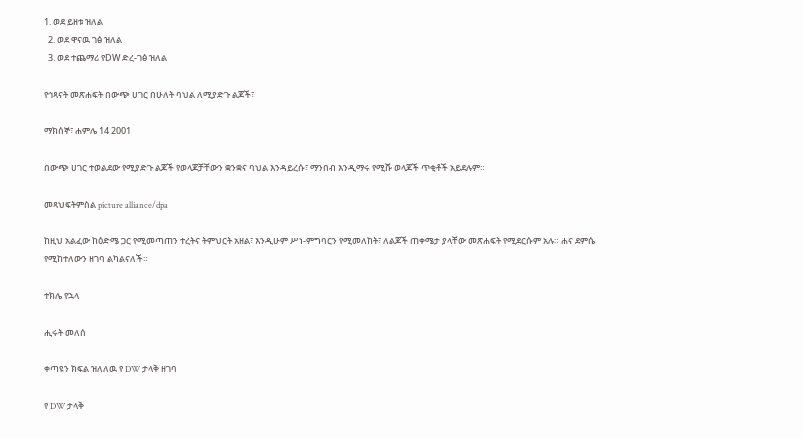1. ወደ ይዘቱ ዝለል
  2. ወደ ዋናዉ ገፅ ዝለል
  3. ወደ ተጨማሪ የDW ድረ-ገፅ ዝለል

የኅጻናት መጽሐፍት በውጭ ሀገር በሁለት ባህል ለሚያድጉ ልጆች፣

ማክሰኞ፣ ሐምሌ 14 2001

በውጭ ሀገር ተወልደው የሚያድጉ ልጆች የወላጆቻቸውን ቋንቋና ባህል እንዳይረሱ፣ ማንበብ እንዲማሩ የሚሹ ወላጆች ጥቂቶች አይደሉም።

መጻህፍትምስል picture alliance/dpa

ከዚህ አልፈው ከዕድሜ ጋር የሚመጣጠን ተረትና ትምህርት አዘል፣ እንዲሁም ሥነ-ምግባርን የሚመለከት፣ ለልጆች ጠቀሜታ ያላቸው መጽሐፍት የሚደርሱም አሉ። ሐና ደምሴ የሚከተለውን ዘገባ ልካልናለች።

ተክሌ የኋላ

ሒሩት መለሰ

ቀጣዩን ክፍል ዝለለዉ የ DW ታላቅ ዘገባ

የ DW ታላቅ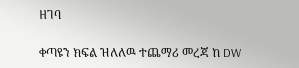ዘገባ

ቀጣዩን ክፍል ዝለለዉ ተጨማሪ መረጃ ከ DW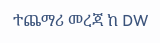ተጨማሪ መረጃ ከ DW